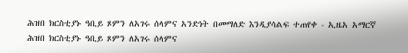ሕዝበ ክርስቲያኑ ዓቢይ ጾምን ለአገሩ ሰላምና አንድነት በመማለድ እንዲያሳልፍ ተጠየቀ - ኢዜአ አማርኛ
ሕዝበ ክርስቲያኑ ዓቢይ ጾምን ለአገሩ ሰላምና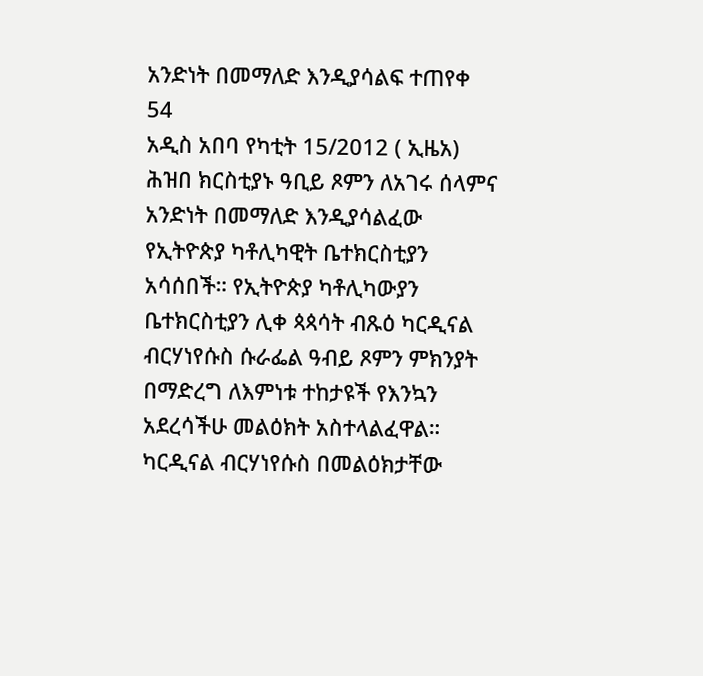አንድነት በመማለድ እንዲያሳልፍ ተጠየቀ
54
አዲስ አበባ የካቲት 15/2012 ( ኢዜአ) ሕዝበ ክርስቲያኑ ዓቢይ ጾምን ለአገሩ ሰላምና አንድነት በመማለድ እንዲያሳልፈው የኢትዮጵያ ካቶሊካዊት ቤተክርስቲያን አሳሰበች። የኢትዮጵያ ካቶሊካውያን ቤተክርስቲያን ሊቀ ጳጳሳት ብጹዕ ካርዲናል ብርሃነየሱስ ሱራፌል ዓብይ ጾምን ምክንያት በማድረግ ለእምነቱ ተከታዩች የእንኳን አደረሳችሁ መልዕክት አስተላልፈዋል። ካርዲናል ብርሃነየሱስ በመልዕክታቸው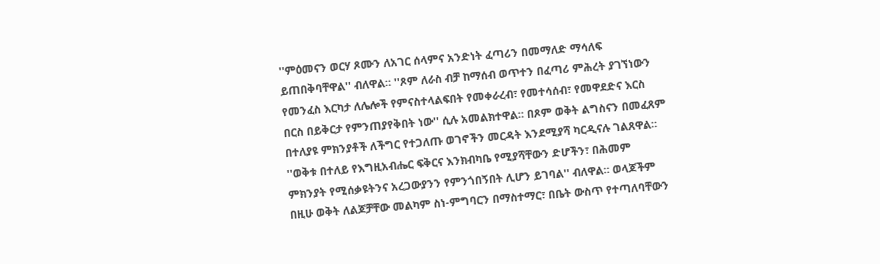''ምዕመናን ወርሃ ጾሙን ለአገር ሰላምና አንድነት ፈጣሪን በመማለድ ማሳለፍ ይጠበቅባቸዋል'' ብለዋል። ''ጾም ለራስ ብቻ ከማሰብ ወጥተን በፈጣሪ ምሕረት ያገኘነውን የመንፈስ እርካታ ለሌሎች የምናስተላልፍበት የመቀራረብ፣ የመተሳሰብ፣ የመዋደድና እርስ በርስ በይቅርታ የምንጠያየቅበት ነው'' ሲሉ አመልክተዋል። በጾም ወቅት ልግስናን በመፈጸም በተለያዩ ምክንያቶች ለችግር የተጋለጡ ወገኖችን መርዳት እንደሚያሻ ካርዲናሉ ገልጸዋል። ''ወቅቱ በተለይ የእግዚአብሔር ፍቅርና እንክብካቤ የሚያሻቸውን ድሆችን፣ በሕመም ምክንያት የሚሰቃዩትንና አረጋውያንን የምንጎበኝበት ሊሆን ይገባል'' ብለዋል። ወላጆችም በዚሁ ወቅት ለልጆቻቸው መልካም ስነ-ምግባርን በማስተማር፣ በቤት ውስጥ የተጣለባቸውን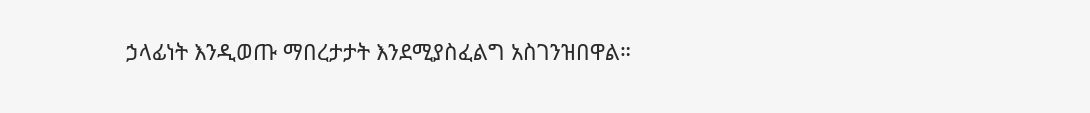ኃላፊነት እንዲወጡ ማበረታታት እንደሚያስፈልግ አስገንዝበዋል።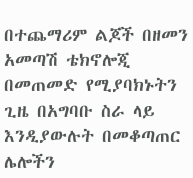በተጨማሪም ልጆች በዘመን አመጣሽ ቴክኖሎጂ በመጠመድ የሚያባክኑትን ጊዜ በአግባቡ ስራ ላይ እንዲያውሉት በመቆጣጠር ሌሎችን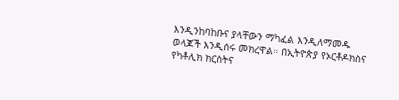እንዲንከባከቡና ያላቸውን ማካፈል እንዲለማመዱ ወላጆች እንዲሰሩ መክረዋል። በኢትዮጵያ የኦርቶዶክስና የካቶሊክ ክርስትና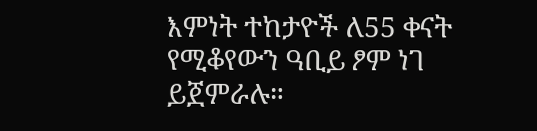እምነት ተከታዮች ለ55 ቀናት የሚቆየውን ዓቢይ ፆም ነገ ይጀምራሉ።